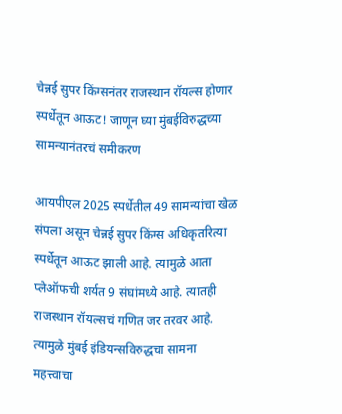चेन्नई सुपर किंग्सनंतर राजस्थान रॉयल्स होणार स्पर्धेतून आऊट! जाणून घ्या मुंबईविरुद्धच्या सामन्यानंतरचं समीकरण

आयपीएल 2025 स्पर्धेतील 49 सामन्यांचा खेळ संपला असून चेन्नई सुपर किंग्स अधिकृतरित्या स्पर्धेतून आऊट झाली आहे. त्यामुळे आता प्लेऑफची शर्यत 9 संघांमध्ये आहे. त्यातही राजस्थान रॉयल्सचं गणित जर तरवर आहे. त्यामुळे मुंबई इंडियन्सविरुद्धचा सामना महत्त्वाचा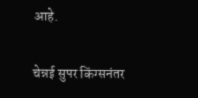आहे.

चेन्नई सुपर किंग्सनंतर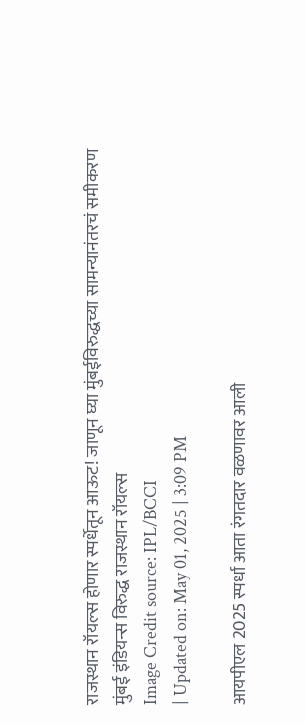राजस्थान रॉयल्स होणार स्पर्धेतून आऊट! जाणून घ्या मुंबईविरुद्धच्या सामन्यानंतरचं समीकरण
मुंबई इंडियन्स विरुद्ध राजस्थान रॉयल्स
Image Credit source: IPL/BCCI
| Updated on: May 01, 2025 | 3:09 PM

आयपीएल 2025 स्पर्धा आता रंगतदार वळणावर आली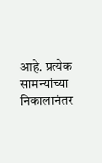आहे. प्रत्येक सामन्यांच्या निकालानंतर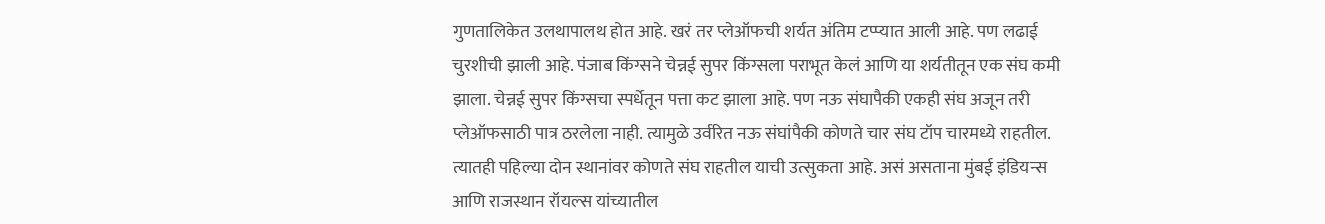गुणतालिकेत उलथापालथ होत आहे. खरं तर प्लेऑफची शर्यत अंतिम टप्प्यात आली आहे. पण लढाई चुरशीची झाली आहे. पंजाब किंग्सने चेन्नई सुपर किंग्सला पराभूत केलं आणि या शर्यतीतून एक संघ कमी झाला. चेन्नई सुपर किंग्सचा स्पर्धेतून पत्ता कट झाला आहे. पण नऊ संघापैकी एकही संघ अजून तरी प्लेऑफसाठी पात्र ठरलेला नाही. त्यामुळे उर्वरित नऊ संघांपैकी कोणते चार संघ टॉप चारमध्ये राहतील. त्यातही पहिल्या दोन स्थानांवर कोणते संघ राहतील याची उत्सुकता आहे. असं असताना मुंबई इंडियन्स आणि राजस्थान रॉयल्स यांच्यातील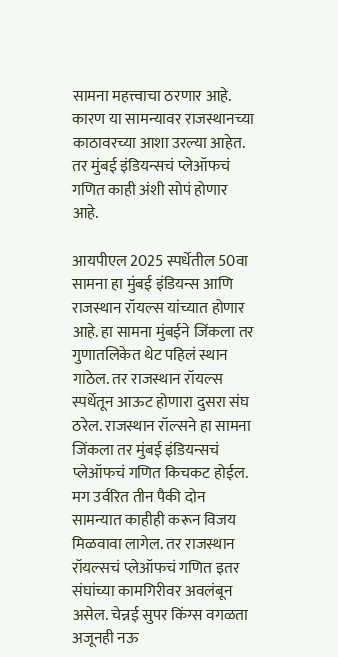सामना महत्त्वाचा ठरणार आहे. कारण या सामन्यावर राजस्थानच्या काठावरच्या आशा उरल्या आहेत. तर मुंबई इंडियन्सचं प्लेऑफचं गणित काही अंशी सोपं होणार आहे.

आयपीएल 2025 स्पर्धेतील 50वा सामना हा मुंबई इंडियन्स आणि राजस्थान रॉयल्स यांच्यात होणार आहे. हा सामना मुंबईने जिंकला तर गुणातलिकेत थेट पहिलं स्थान गाठेल. तर राजस्थान रॉयल्स स्पर्धेतून आऊट होणारा दुसरा संघ ठरेल. राजस्थान रॉल्सने हा सामना जिंकला तर मुंबई इंडियन्सचं प्लेऑफचं गणित किचकट होईल. मग उर्वरित तीन पैकी दोन सामन्यात काहीही करून विजय मिळवावा लागेल. तर राजस्थान रॉयल्सचं प्लेऑफचं गणित इतर संघांच्या कामगिरीवर अवलंबून असेल. चेन्नई सुपर किंग्स वगळता अजूनही नऊ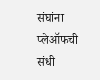संघांना प्लेऑफची संधी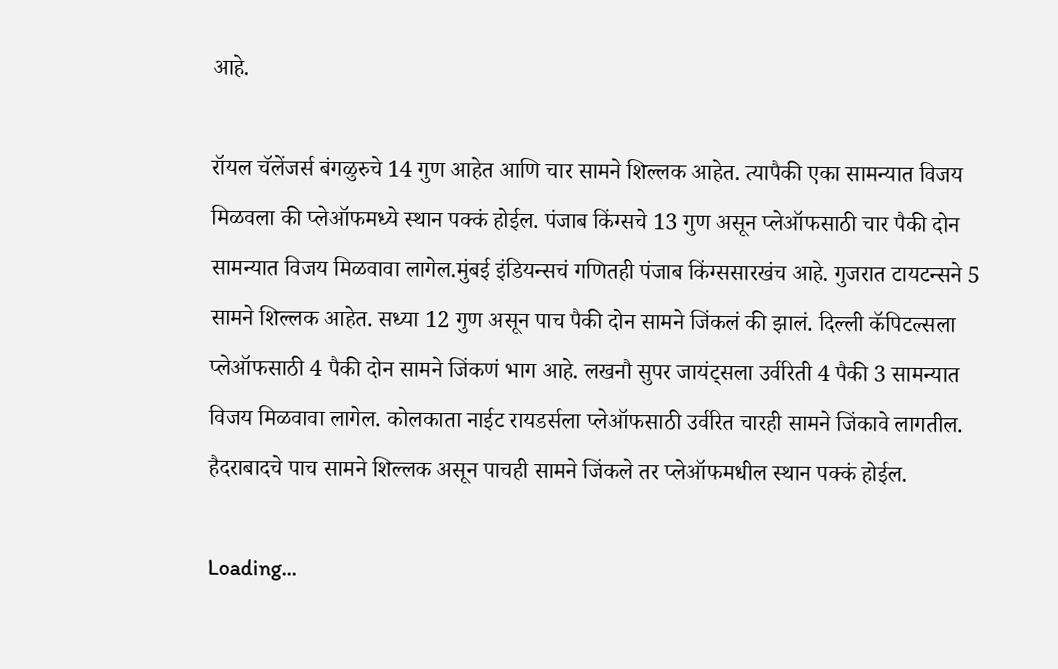आहे.

रॉयल चॅलेंजर्स बंगळुरुचे 14 गुण आहेत आणि चार सामने शिल्लक आहेत. त्यापैकी एका सामन्यात विजय मिळवला की प्लेऑफमध्ये स्थान पक्कं होईल. पंजाब किंग्सचे 13 गुण असून प्लेऑफसाठी चार पैकी दोन सामन्यात विजय मिळवावा लागेल.मुंबई इंडियन्सचं गणितही पंजाब किंग्ससारखंच आहे. गुजरात टायटन्सने 5 सामने शिल्लक आहेत. सध्या 12 गुण असून पाच पैकी दोन सामने जिंकलं की झालं. दिल्ली कॅपिटल्सला प्लेऑफसाठी 4 पैकी दोन सामने जिंकणं भाग आहे. लखनौ सुपर जायंट्सला उर्वरिती 4 पैकी 3 सामन्यात विजय मिळवावा लागेल. कोलकाता नाईट रायडर्सला प्लेऑफसाठी उर्वरित चारही सामने जिंकावे लागतील. हैदराबादचे पाच सामने शिल्लक असून पाचही सामने जिंकले तर प्लेऑफमधील स्थान पक्कं होईल.

Loading...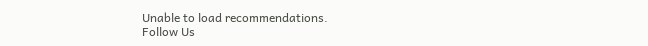Unable to load recommendations.
Follow Us